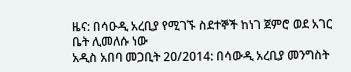ዜና: በሳዑዲ አረቢያ የሚገኙ ስደተኞች ከነገ ጀምሮ ወደ አገር ቤት ሊመለሱ ነው
አዲስ አበባ መጋቢት 20/2014: በሳውዲ አረቢያ መንግስት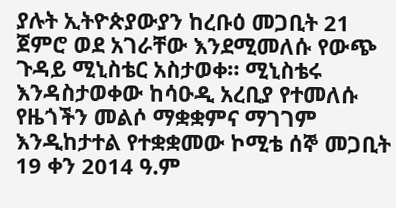ያሉት ኢትዮጵያውያን ከረቡዕ መጋቢት 21 ጀምሮ ወደ አገራቸው እንደሚመለሱ የውጭ ጉዳይ ሚኒስቴር አስታወቀ። ሚኒስቴሩ እንዳስታወቀው ከሳዑዲ አረቢያ የተመለሱ የዜጎችን መልሶ ማቋቋምና ማገገም እንዲከታተል የተቋቋመው ኮሚቴ ሰኞ መጋቢት 19 ቀን 2014 ዓ.ም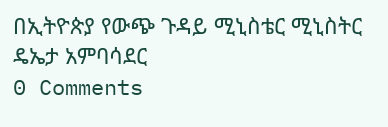በኢትዮጵያ የውጭ ጉዳይ ሚኒስቴር ሚኒስትር ዴኤታ አምባሳደር
0 Comments